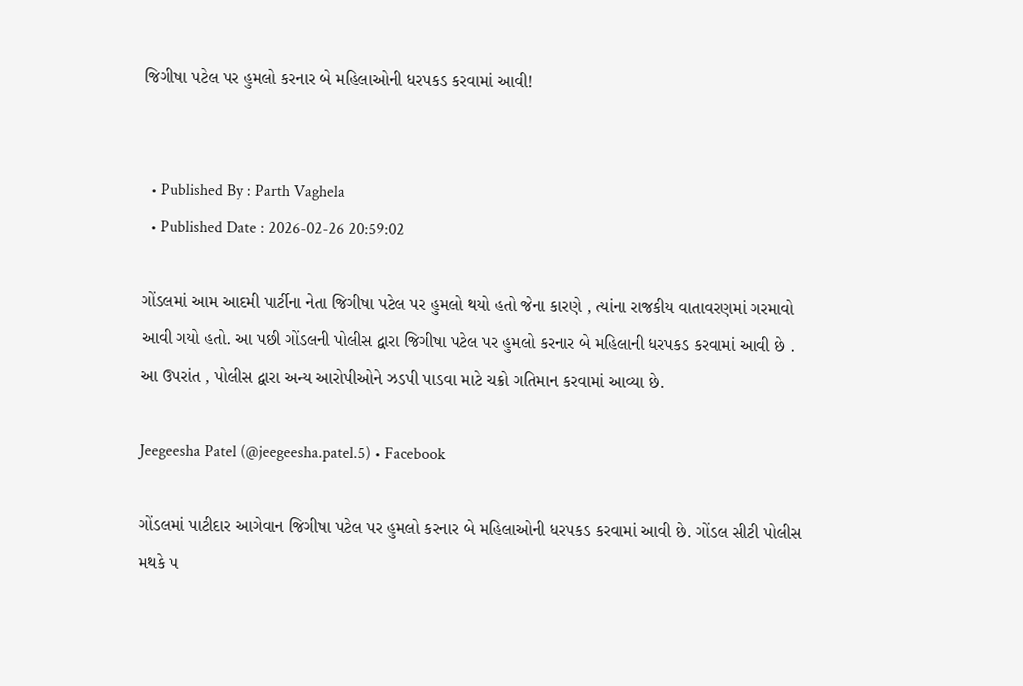જિગીષા પટેલ પર હુમલો કરનાર બે મહિલાઓની ધરપકડ કરવામાં આવી!


  • Published By : Parth Vaghela
  • Published Date : 2026-02-26 20:59:02

ગોંડલમાં આમ આદમી પાર્ટીના નેતા જિગીષા પટેલ પર હુમલો થયો હતો જેના કારણે , ત્યાંના રાજકીય વાતાવરણમાં ગરમાવો આવી ગયો હતો. આ પછી ગોંડલની પોલીસ દ્વારા જિગીષા પટેલ પર હુમલો કરનાર બે મહિલાની ધરપકડ કરવામાં આવી છે . આ ઉપરાંત , પોલીસ દ્વારા અન્ય આરોપીઓને ઝડપી પાડવા માટે ચક્રો ગતિમાન કરવામાં આવ્યા છે.

Jeegeesha Patel (@jeegeesha.patel.5) • Facebook

ગોંડલમાં પાટીદાર આગેવાન જિગીષા પટેલ પર હુમલો કરનાર બે મહિલાઓની ધરપકડ કરવામાં આવી છે. ગોંડલ સીટી પોલીસ મથકે ૫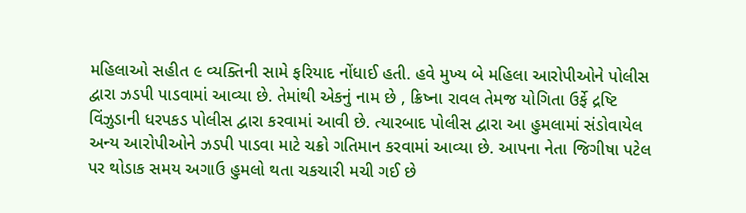મહિલાઓ સહીત ૯ વ્યક્તિની સામે ફરિયાદ નોંધાઈ હતી. હવે મુખ્ય બે મહિલા આરોપીઓને પોલીસ દ્વારા ઝડપી પાડવામાં આવ્યા છે. તેમાંથી એકનું નામ છે , ક્રિષ્ના રાવલ તેમજ યોગિતા ઉર્ફે દ્રષ્ટિ વિંઝુડાની ધરપકડ પોલીસ દ્વારા કરવામાં આવી છે. ત્યારબાદ પોલીસ દ્વારા આ હુમલામાં સંડોવાયેલ અન્ય આરોપીઓને ઝડપી પાડવા માટે ચક્રો ગતિમાન કરવામાં આવ્યા છે. આપના નેતા જિગીષા પટેલ પર થોડાક સમય અગાઉ હુમલો થતા ચકચારી મચી ગઈ છે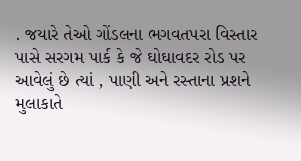. જયારે તેઓ ગોંડલના ભગવતપરા વિસ્તાર પાસે સરગમ પાર્ક કે જે ઘોઘાવદર રોડ પર આવેલું છે ત્યાં , પાણી અને રસ્તાના પ્રશને મુલાકાતે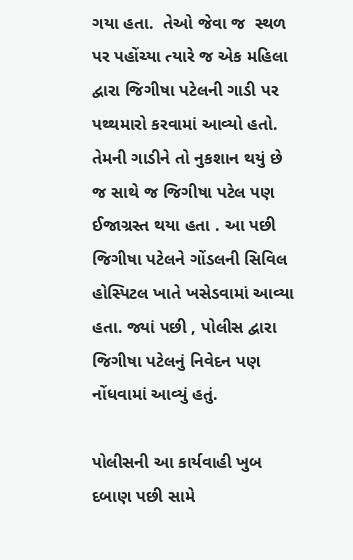ગયા હતા.  તેઓ જેવા જ  સ્થળ પર પહોંચ્યા ત્યારે જ એક મહિલા દ્વારા જિગીષા પટેલની ગાડી પર પથ્થમારો કરવામાં આવ્યો હતો. તેમની ગાડીને તો નુકશાન થયું છે જ સાથે જ જિગીષા પટેલ પણ ઈજાગ્રસ્ત થયા હતા . આ પછી જિગીષા પટેલને ગોંડલની સિવિલ હોસ્પિટલ ખાતે ખસેડવામાં આવ્યા હતા. જ્યાં પછી , પોલીસ દ્વારા જિગીષા પટેલનું નિવેદન પણ નોંધવામાં આવ્યું હતું.

પોલીસની આ કાર્યવાહી ખુબ દબાણ પછી સામે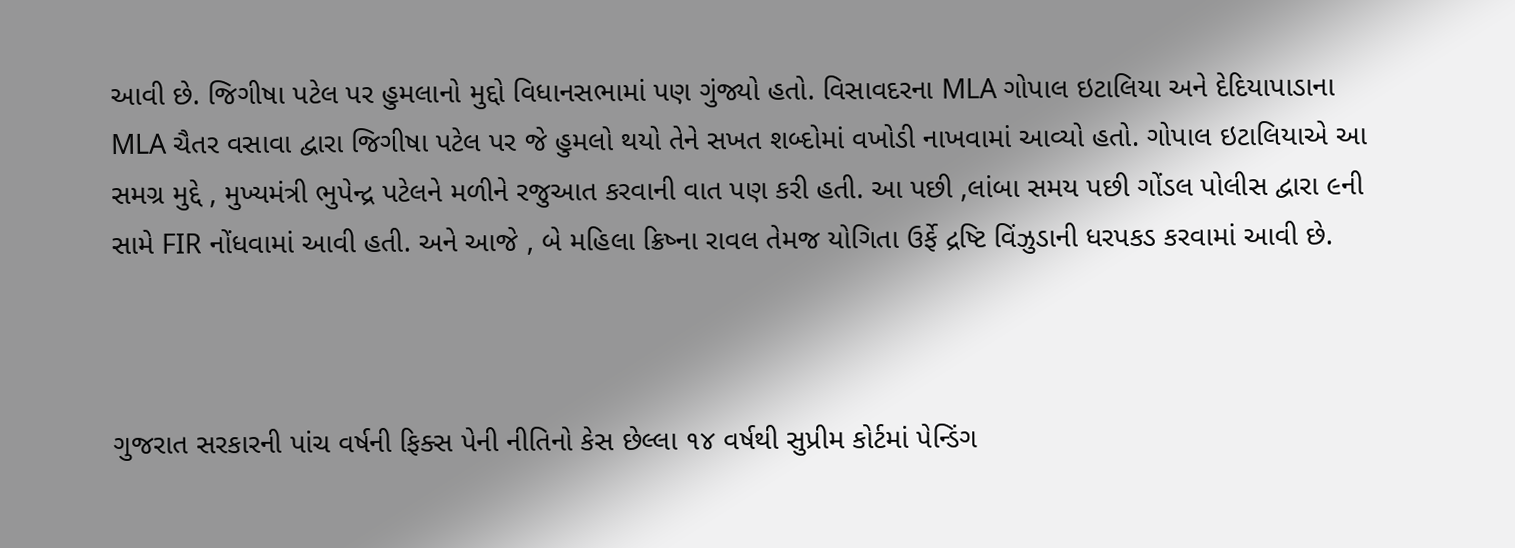આવી છે. જિગીષા પટેલ પર હુમલાનો મુદ્દો વિધાનસભામાં પણ ગુંજ્યો હતો. વિસાવદરના MLA ગોપાલ ઇટાલિયા અને દેદિયાપાડાના MLA ચૈતર વસાવા દ્વારા જિગીષા પટેલ પર જે હુમલો થયો તેને સખત શબ્દોમાં વખોડી નાખવામાં આવ્યો હતો. ગોપાલ ઇટાલિયાએ આ સમગ્ર મુદ્દે , મુખ્યમંત્રી ભુપેન્દ્ર પટેલને મળીને રજુઆત કરવાની વાત પણ કરી હતી. આ પછી ,લાંબા સમય પછી ગોંડલ પોલીસ દ્વારા ૯ની સામે FIR નોંધવામાં આવી હતી. અને આજે , બે મહિલા ક્રિષ્ના રાવલ તેમજ યોગિતા ઉર્ફે દ્રષ્ટિ વિંઝુડાની ધરપકડ કરવામાં આવી છે.



ગુજરાત સરકારની પાંચ વર્ષની ફિક્સ પેની નીતિનો કેસ છેલ્લા ૧૪ વર્ષથી સુપ્રીમ કોર્ટમાં પેન્ડિંગ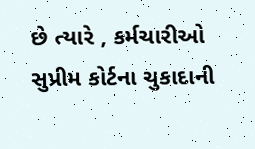છે ત્યારે , કર્મચારીઓ સુપ્રીમ કોર્ટના ચુકાદાની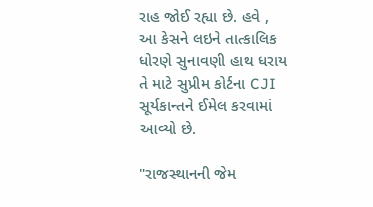રાહ જોઈ રહ્યા છે. હવે , આ કેસને લઇને તાત્કાલિક ધોરણે સુનાવણી હાથ ધરાય તે માટે સુપ્રીમ કોર્ટના CJI સૂર્યકાન્તને ઈમેલ કરવામાં આવ્યો છે.

"રાજસ્થાનની જેમ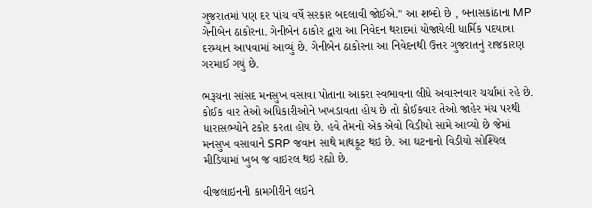ગુજરાતમાં પણ દર પાંચ વર્ષે સરકાર બદલાવી જોઈએ." આ શબ્દો છે , બનાસકાંઠાના MP ગેનીબેન ઠાકોરના. ગેનીબેન ઠાકોર દ્વારા આ નિવેદન થરાદમાં યોજાયેલી ધાર્મિક પદયાત્રા દરમ્યાન આપવામાં આવ્યું છે. ગેનીબેન ઠાકોરના આ નિવેદનથી ઉત્તર ગુજરાતનું રાજકારણ ગરમાઈ ગયું છે.

ભરૂચના સાંસદ મનસુખ વસાવા પોતાના આકરા સ્વભાવના લીધે અવારનવાર ચર્ચામાં રહે છે. કોઈક વાર તેઓ અધિકારીઓને ખખડાવતા હોય છે તો કોઈકવાર તેઓ જાહેર મંચ પરથી ધારાસભ્યોને ટકોર કરતા હોય છે. હવે તેમનો એક એવો વિડીયો સામે આવ્યો છે જેમાં મનસુખ વસાવાને SRP જવાન સાથે માથકૂટ થઇ છે. આ ઘટનાનો વિડીયો સોશ્યિલ મીડિયામાં ખુબ જ વાઇરલ થઇ રહ્યો છે.

વીજલાઇનની કામગીરીને લઇને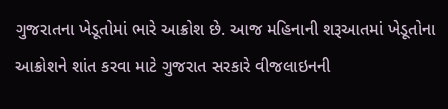ગુજરાતના ખેડૂતોમાં ભારે આક્રોશ છે. આજ મહિનાની શરૂઆતમાં ખેડૂતોના આક્રોશને શાંત કરવા માટે ગુજરાત સરકારે વીજલાઇનની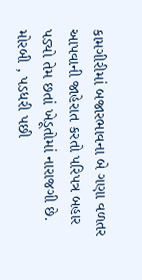કામગીરીમાં બજારભાવના બે ગણા વળતર આપવાની જાહેરાત કરતો પરિપત્ર બહાર પડ્યો તેમ છતાં ખેડૂતોમાં નારાજગી છે. મોરબી , પડધરી પછી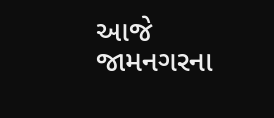આજે જામનગરના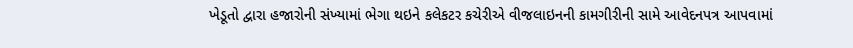ખેડૂતો દ્વારા હજારોની સંખ્યામાં ભેગા થઇને કલેકટર કચેરીએ વીજલાઇનની કામગીરીની સામે આવેદનપત્ર આપવામાં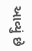આવ્યું છે